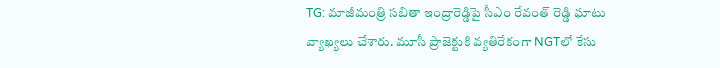TG: మాజీమంత్రి సబితా ఇంద్రారెడ్డిపై సీఎం రేవంత్ రెడ్డి ఘాటు వ్యాఖ్యలు చేశారు. మూసీ ప్రాజెక్టుకి వ్యతిరేకంగా NGTలో కేసు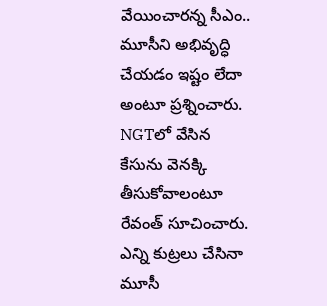వేయించారన్న సీఎం.. మూసీని అభివృద్ధి చేయడం ఇష్టం లేదా అంటూ ప్రశ్నించారు. NGTలో వేసిన కేసును వెనక్కి తీసుకోవాలంటూ రేవంత్ సూచించారు. ఎన్ని కుట్రలు చేసినా మూసీ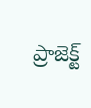ప్రాజెక్ట్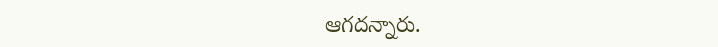ఆగదన్నారు.